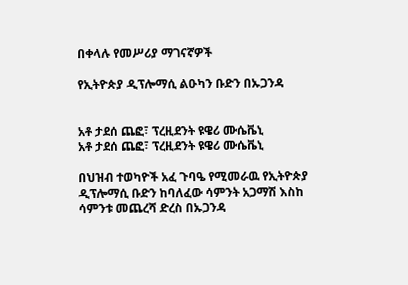በቀላሉ የመሥሪያ ማገናኛዎች

የኢትዮጵያ ዲፕሎማሲ ልዑካን ቡድን በኡጋንዳ


አቶ ታደሰ ጨፎ፣ ፕረዚደንት ዩዌሪ ሙሴቬኒ
አቶ ታደሰ ጨፎ፣ ፕረዚደንት ዩዌሪ ሙሴቬኒ

በህዝብ ተወካዮች አፈ ጉባዔ የሚመራዉ የኢትዮጵያ ዲፕሎማሲ ቡድን ከባለፈው ሳምንት አጋማሽ እስከ ሳምንቱ መጨረሻ ድረስ በኡጋንዳ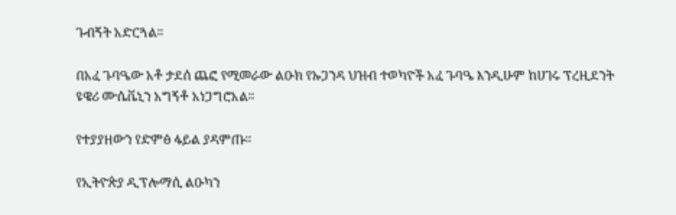ጉብኝት አድርጓል።

በአፈ ጉባዔው አቶ ታደሰ ጨፎ የሚመራው ልዑክ የኡጋንዳ ህዝብ ተወካዮች አፈ ጉባዔ እንዲሁም ከሀገሩ ፕረዚደንት ዩዌሪ ሙሴቬኒን አግኝቶ አነጋግሮአል።

የተያያዘውን የድምፅ ፋይል ያዳምጡ።

የኢትዮጵያ ዲፕሎማሲ ልዑካን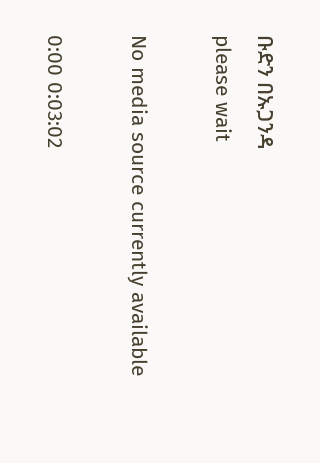ቡድን በኡጋንዳ
please wait

No media source currently available

0:00 0:03:02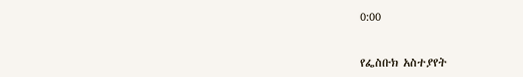0:00


የፌስቡክ አስተያየት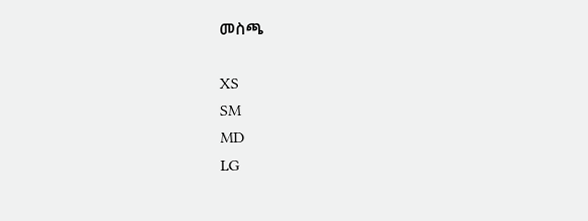መስጫ

XS
SM
MD
LG